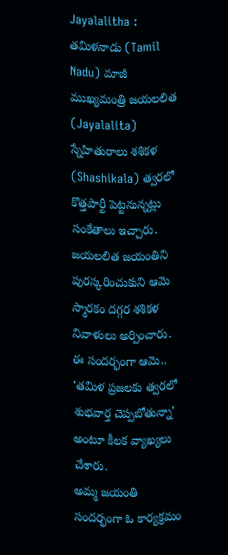Jayalalitha : తమిళనాడు (Tamil Nadu) మాజీ ముఖ్యమంత్రి జయలలిత (Jayalalita) స్నేహితురాలు శశికళ (Shashikala) త్వరలో కొత్తపార్టీ పెట్టనున్నట్లు సంకేతాలు ఇచ్చారు. జయలలిత జయంతిని పురస్కరించుకుని ఆమె స్మారకం దగ్గర శశికళ నివాళులు అర్పించారు. ఈ సందర్భంగా ఆమె.. ‘తమిళ ప్రజలకు త్వరలో శుభవార్త చెప్పబోతున్నా’ అంటూ కీలక వ్యాఖ్యలు చేశారు.
అమ్మ జయంతి సందర్భంగా ఓ కార్యక్రమం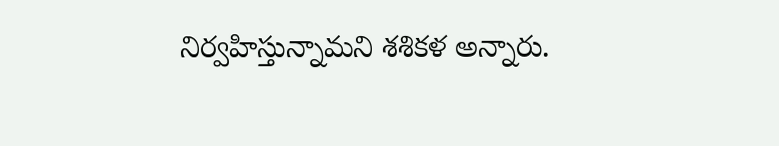నిర్వహిస్తున్నామని శశికళ అన్నారు.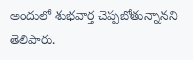అందులో శుభవార్త చెప్పబోతున్నానని తెలిపారు.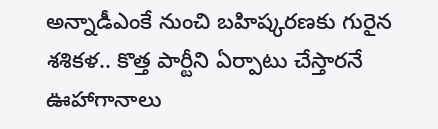అన్నాడీఎంకే నుంచి బహిష్కరణకు గురైన శశికళ.. కొత్త పార్టీని ఏర్పాటు చేస్తారనే ఊహాగానాలు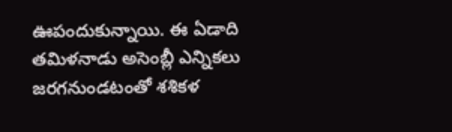ఊపందుకున్నాయి. ఈ ఏడాది తమిళనాడు అసెంబ్లీ ఎన్నికలు జరగనుండటంతో శశికళ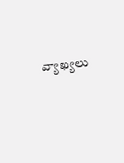వ్యాఖ్యలు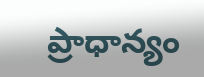ప్రాధాన్యం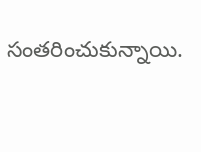సంతరించుకున్నాయి.